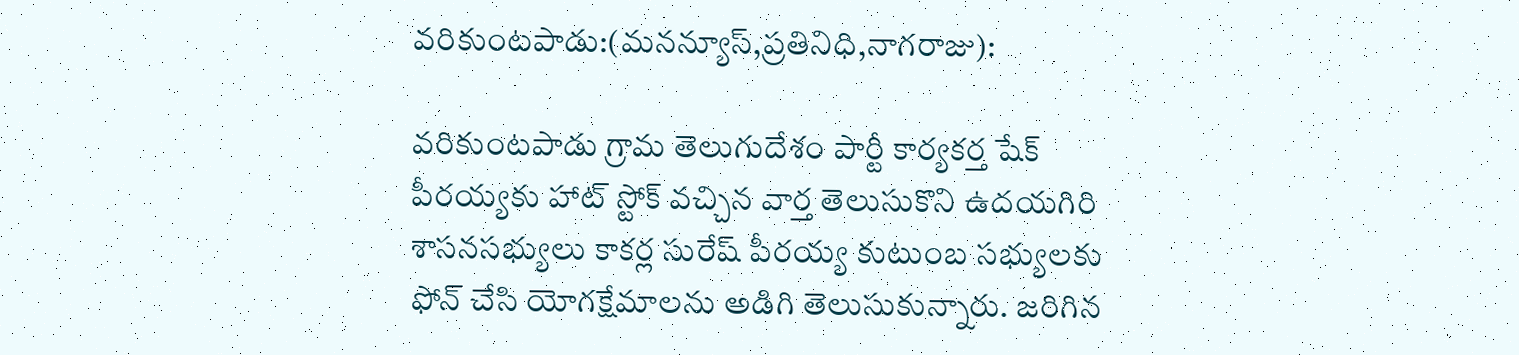వరికుంటపాడు:(మనన్యూస్,ప్రతినిధి,నాగరాజు):

వరికుంటపాడు గ్రామ తెలుగుదేశం పార్టీ కార్యకర్త షేక్ పీరయ్యకు హాట్ స్టోక్ వచ్చిన వార్త తెలుసుకొని ఉదయగిరి శాసనసభ్యులు కాకర్ల సురేష్ పీరయ్య కుటుంబ సభ్యులకు ఫోన్ చేసి యోగక్షేమాలను అడిగి తెలుసుకున్నారు. జరిగిన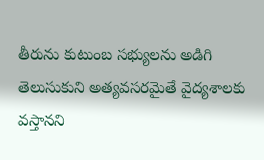తీరును కుటుంబ సభ్యులను అడిగి తెలుసుకుని అత్యవసరమైతే వైద్యశాలకు వస్తానని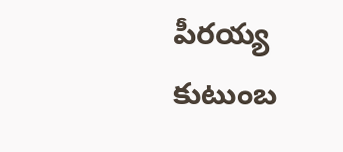పీరయ్య కుటుంబ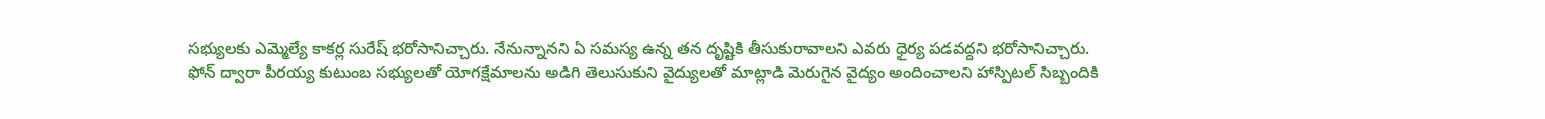సభ్యులకు ఎమ్మెల్యే కాకర్ల సురేష్ భరోసానిచ్చారు. నేనున్నానని ఏ సమస్య ఉన్న తన దృష్టికి తీసుకురావాలని ఎవరు ధైర్య పడవద్దని భరోసానిచ్చారు.
ఫోన్ ద్వారా పీరయ్య కుటుంబ సభ్యులతో యోగక్షేమాలను అడిగి తెలుసుకుని వైద్యులతో మాట్లాడి మెరుగైన వైద్యం అందించాలని హాస్పిటల్ సిబ్బందికి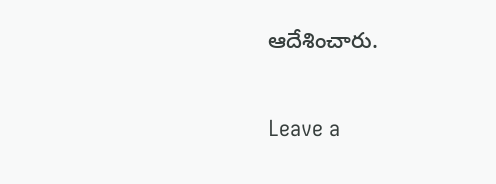ఆదేశించారు.

Leave a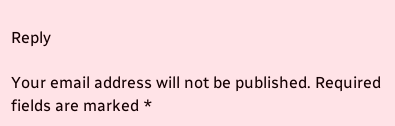Reply

Your email address will not be published. Required fields are marked *